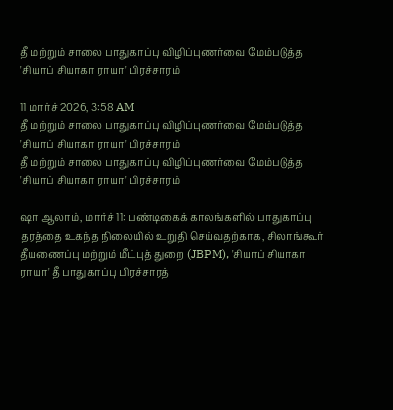தீ மற்றும் சாலை பாதுகாப்பு விழிப்புணர்வை மேம்படுத்த 'சியாப் சியாகா ராயா' பிரச்சாரம்

11 மார்ச் 2026, 3:58 AM
தீ மற்றும் சாலை பாதுகாப்பு விழிப்புணர்வை மேம்படுத்த 'சியாப் சியாகா ராயா' பிரச்சாரம்
தீ மற்றும் சாலை பாதுகாப்பு விழிப்புணர்வை மேம்படுத்த 'சியாப் சியாகா ராயா' பிரச்சாரம்

ஷா ஆலாம், மார்ச் 11: பண்டிகைக் காலங்களில் பாதுகாப்பு தரத்தை உகந்த நிலையில் உறுதி செய்வதற்காக, சிலாங்கூர் தீயணைப்பு மற்றும் மீட்புத் துறை (JBPM), 'சியாப் சியாகா ராயா' தீ பாதுகாப்பு பிரச்சாரத்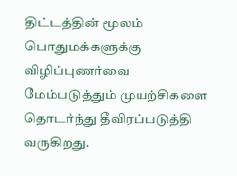திட்டத்தின் மூலம் பொதுமக்களுக்கு விழிப்புணர்வை மேம்படுத்தும் முயற்சிகளை தொடர்ந்து தீவிரப்படுத்தி வருகிறது.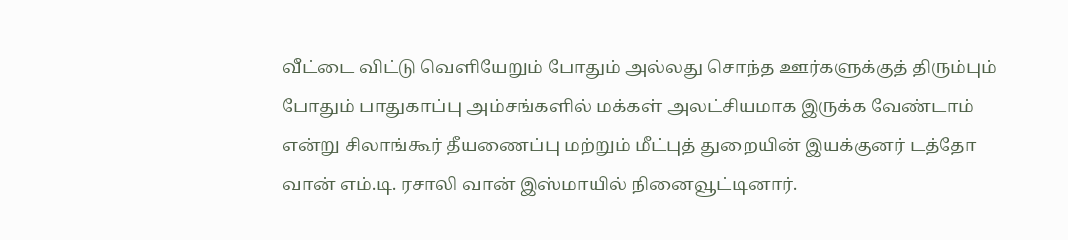வீட்டை விட்டு வெளியேறும் போதும் அல்லது சொந்த ஊர்களுக்குத் திரும்பும் போதும் பாதுகாப்பு அம்சங்களில் மக்கள் அலட்சியமாக இருக்க வேண்டாம் என்று சிலாங்கூர் தீயணைப்பு மற்றும் மீட்புத் துறையின் இயக்குனர் டத்தோ வான் எம்.டி. ரசாலி வான் இஸ்மாயில் நினைவூட்டினார்.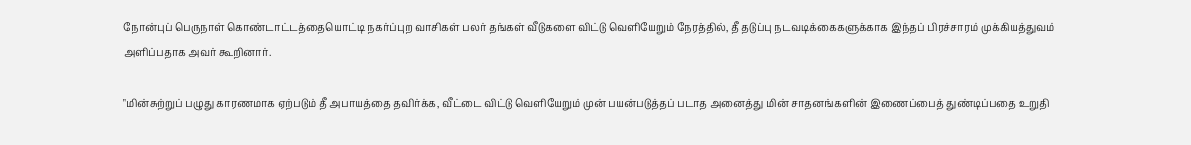நோன்புப் பெருநாள் கொண்டாட்டத்தையொட்டி நகர்ப்புற வாசிகள் பலர் தங்கள் வீடுகளை விட்டு வெளியேறும் நேரத்தில், தீ தடுப்பு நடவடிக்கைகளுக்காக இந்தப் பிரச்சாரம் முக்கியத்துவம் அளிப்பதாக அவர் கூறினார்.

"மின்சுற்றுப் பழுது காரணமாக ஏற்படும் தீ அபாயத்தை தவிர்க்க, வீட்டை விட்டு வெளியேறும் முன் பயன்படுத்தப் படாத அனைத்து மின் சாதனங்களின் இணைப்பைத் துண்டிப்பதை உறுதி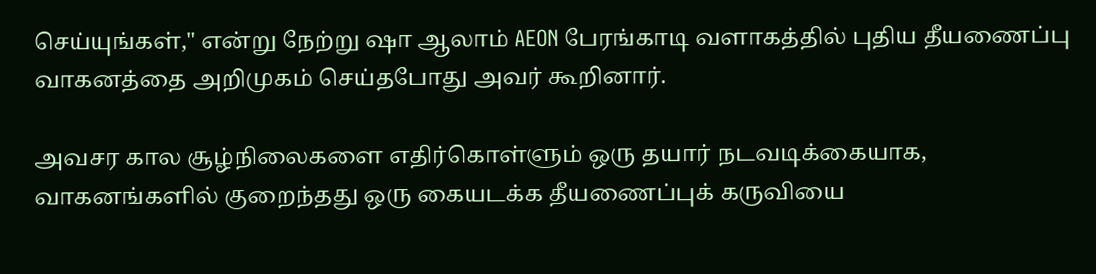செய்யுங்கள்," என்று நேற்று ஷா ஆலாம் AEON பேரங்காடி வளாகத்தில் புதிய தீயணைப்பு வாகனத்தை அறிமுகம் செய்தபோது அவர் கூறினார்.

அவசர கால சூழ்நிலைகளை எதிர்கொள்ளும் ஒரு தயார் நடவடிக்கையாக, வாகனங்களில் குறைந்தது ஒரு கையடக்க தீயணைப்புக் கருவியை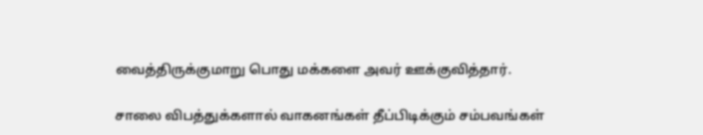வைத்திருக்குமாறு பொது மக்களை அவர் ஊக்குவித்தார்.

சாலை விபத்துக்களால் வாகனங்கள் தீப்பிடிக்கும் சம்பவங்கள்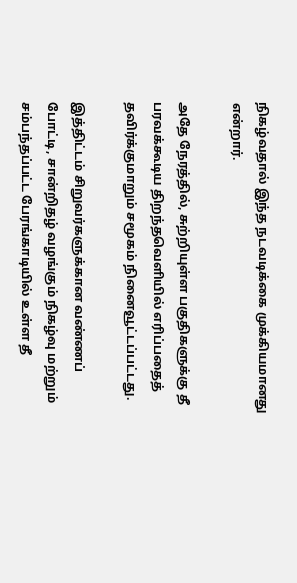நிகழ்வதால் இந்த நடவடிக்கை முக்கியமானது என்றார்.

அதே நேரத்தில், சுற்றியுள்ள பகுதிகளுக்கு தீ பரவக்கூடிய திறந்தவெளியில் எரிப்பதைத் தவிர்க்குமாறும் சமூகம் நினைவூட்டப்பட்டது.

இத்திட்டம் சிறுவர்களுக்கான வண்ணப் போட்டி, சான்றிதழ் வழங்கும் நிகழ்வு மற்றும் சம்பந்தப்பட்ட பேரங்காடியில் உள்ள தீ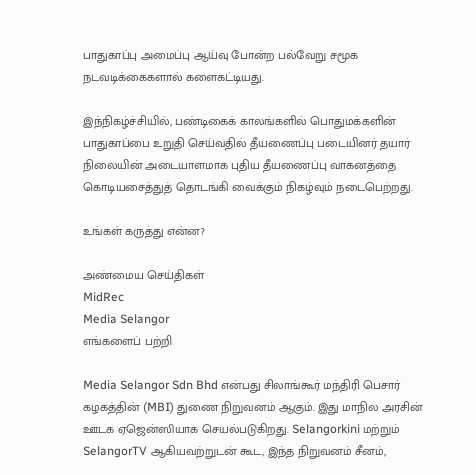பாதுகாப்பு அமைப்பு ஆய்வு போன்ற பல்வேறு சமூக நடவடிக்கைகளால் களைகட்டியது.

இந்நிகழ்ச்சியில், பண்டிகைக் காலங்களில் பொதுமக்களின் பாதுகாப்பை உறுதி செய்வதில் தீயணைப்பு படையினர் தயார் நிலையின் அடையாளமாக புதிய தீயணைப்பு வாகனத்தை கொடியசைத்துத் தொடங்கி வைக்கும் நிகழ்வும் நடைபெற்றது.

உங்கள் கருத்து என்ன?

அண்மைய செய்திகள்
MidRec
Media Selangor
எங்களைப் பற்றி

Media Selangor Sdn Bhd என்பது சிலாங்கூர் மந்திரி பெசார் கழகத்தின் (MBI) துணை நிறுவனம் ஆகும். இது மாநில அரசின் ஊடக ஏஜென்ஸியாக செயல்படுகிறது. Selangorkini மற்றும் SelangorTV ஆகியவற்றுடன் கூட, இந்த நிறுவனம் சீனம்,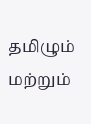தமிழும் மற்றும்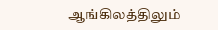ஆங்கிலத்திலும்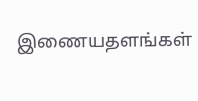இணையதளங்கள்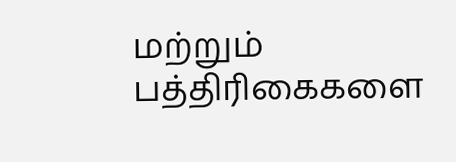மற்றும் பத்திரிகைகளை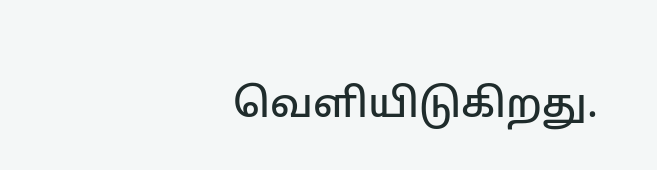வெளியிடுகிறது.